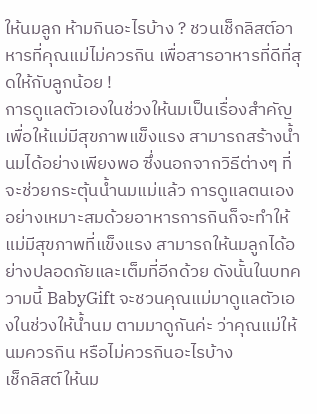ให้นมลูก ห้ามกินอะไรบ้าง ? ชวนเช็กลิสต์อาหารที่คุณแม่ไม่ควรกิน เพื่อสารอาหารที่ดีที่สุดให้กับลูกน้อย !
การดูแลตัวเองในช่วงให้นมเป็นเรื่องสำคัญ เพื่อให้แม่มีสุขภาพแข็งแรง สามารถสร้างน้ำนมได้อย่างเพียงพอ ซึ่งนอกจากวิธีต่างๆ ที่จะช่วยกระตุ้นน้ำนมแม่แล้ว การดูแลตนเองอย่างเหมาะสมด้วยอาหารการกินก็จะทำให้แม่มีสุขภาพที่แข็งแรง สามารถให้นมลูกได้อย่างปลอดภัยและเต็มที่อีกด้วย ดังนั้นในบทความนี้ BabyGift จะชวนคุณแม่มาดูแลตัวเองในช่วงให้น้ำนม ตามมาดูกันค่ะ ว่าคุณแม่ให้นมควรกิน หรือไม่ควรกินอะไรบ้าง
เช็กลิสต์ให้นม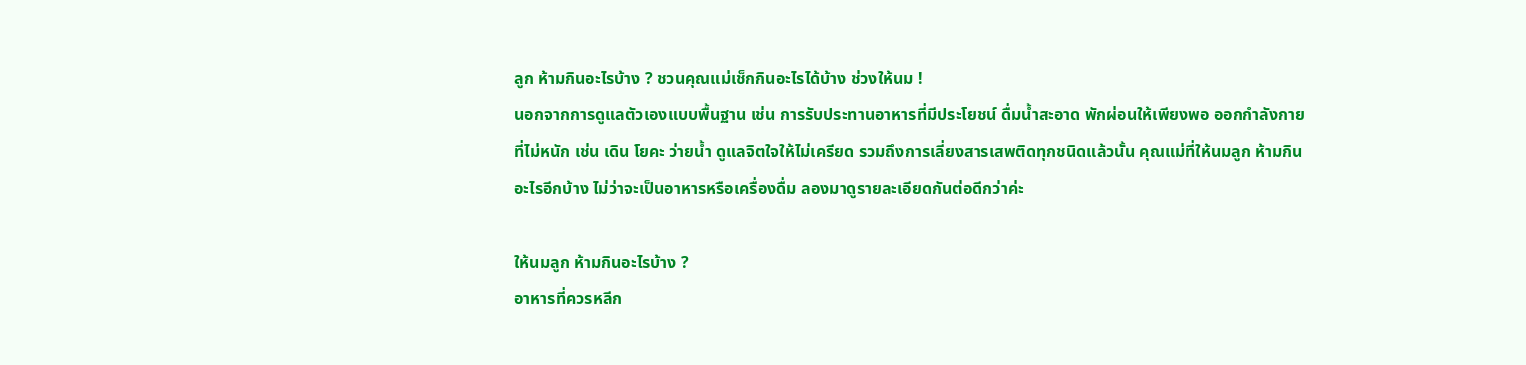ลูก ห้ามกินอะไรบ้าง ? ชวนคุณแม่เช็กกินอะไรได้บ้าง ช่วงให้นม !
นอกจากการดูแลตัวเองแบบพื้นฐาน เช่น การรับประทานอาหารที่มีประโยชน์ ดื่มน้ำสะอาด พักผ่อนให้เพียงพอ ออกกำลังกายที่ไม่หนัก เช่น เดิน โยคะ ว่ายน้ำ ดูแลจิตใจให้ไม่เครียด รวมถึงการเลี่ยงสารเสพติดทุกชนิดแล้วนั้น คุณแม่ที่ให้นมลูก ห้ามกินอะไรอีกบ้าง ไม่ว่าจะเป็นอาหารหรือเครื่องดื่ม ลองมาดูรายละเอียดกันต่อดีกว่าค่ะ

ให้นมลูก ห้ามกินอะไรบ้าง ?
อาหารที่ควรหลีก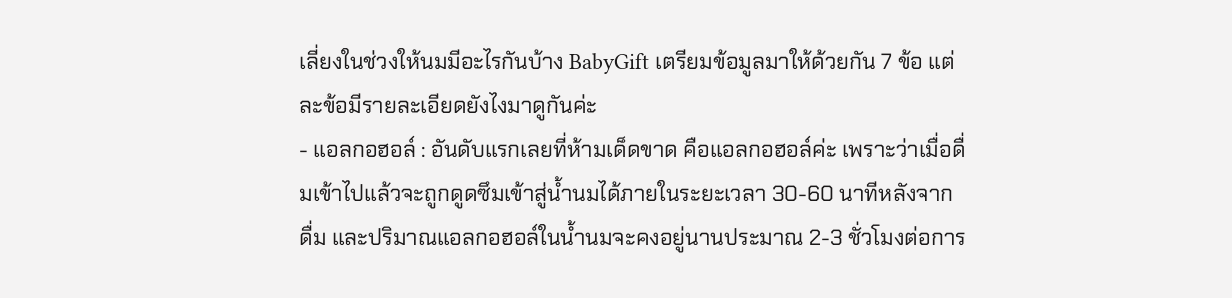เลี่ยงในช่วงให้นมมีอะไรกันบ้าง BabyGift เตรียมข้อมูลมาให้ด้วยกัน 7 ข้อ แต่ละข้อมีรายละเอียดยังไงมาดูกันค่ะ
- แอลกอฮอล์ : อันดับแรกเลยที่ห้ามเด็ดขาด คือแอลกอฮอล์ค่ะ เพราะว่าเมื่อดื่มเข้าไปแล้วจะถูกดูดซึมเข้าสู่น้ำนมได้ภายในระยะเวลา 30-60 นาทีหลังจากดื่ม และปริมาณแอลกอฮอล์ในน้ำนมจะคงอยู่นานประมาณ 2-3 ชั่วโมงต่อการ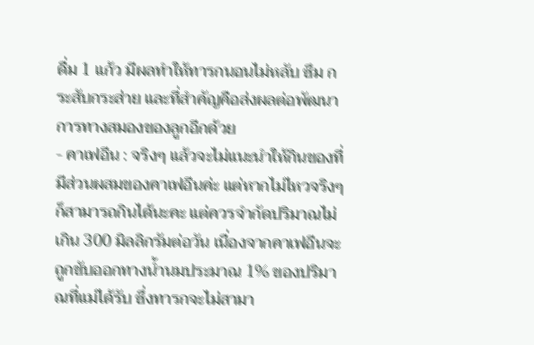ดื่ม 1 แก้ว มีผลทำให้ทารกนอนไม่หลับ ซึม กระสับกระส่าย และที่สำคัญคือส่งผลต่อพัฒนาการทางสมองของลูกอีกด้วย
- คาเฟอีน : จริงๆ แล้วจะไม่แนะนำให้กินของที่มีส่วนผสมของคาเฟอีนค่ะ แต่หากไม่ไหวจริงๆ ก็สามารถกินได้นะคะ แต่ควรจำกัดปริมาณไม่เกิน 300 มิลลิกรัมต่อวัน เนื่องจากคาเฟอีนจะถูกขับออกทางน้ำนมประมาณ 1% ของปริมาณที่แม่ได้รับ ซึ่งทารกจะไม่สามา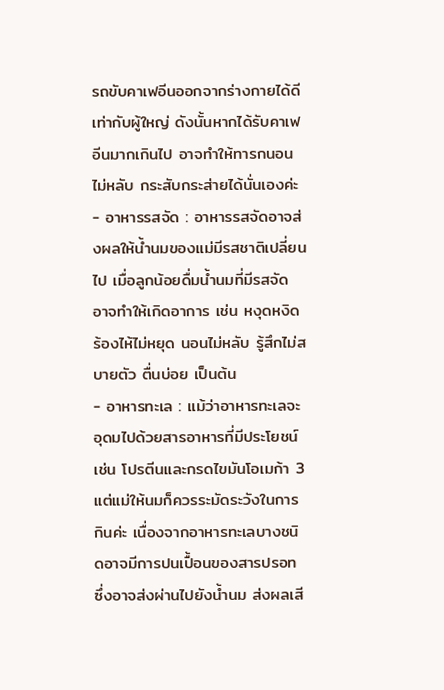รถขับคาเฟอีนออกจากร่างกายได้ดีเท่ากับผู้ใหญ่ ดังนั้นหากได้รับคาเฟอีนมากเกินไป อาจทำให้ทารกนอนไม่หลับ กระสับกระส่ายได้นั่นเองค่ะ
- อาหารรสจัด : อาหารรสจัดอาจส่งผลให้น้ำนมของแม่มีรสชาติเปลี่ยนไป เมื่อลูกน้อยดื่มน้ำนมที่มีรสจัด อาจทำให้เกิดอาการ เช่น หงุดหงิด ร้องไห้ไม่หยุด นอนไม่หลับ รู้สึกไม่สบายตัว ตื่นบ่อย เป็นต้น
- อาหารทะเล : แม้ว่าอาหารทะเลจะอุดมไปด้วยสารอาหารที่มีประโยชน์ เช่น โปรตีนและกรดไขมันโอเมก้า 3 แต่แม่ให้นมก็ควรระมัดระวังในการกินค่ะ เนื่องจากอาหารทะเลบางชนิดอาจมีการปนเปื้อนของสารปรอท ซึ่งอาจส่งผ่านไปยังน้ำนม ส่งผลเสี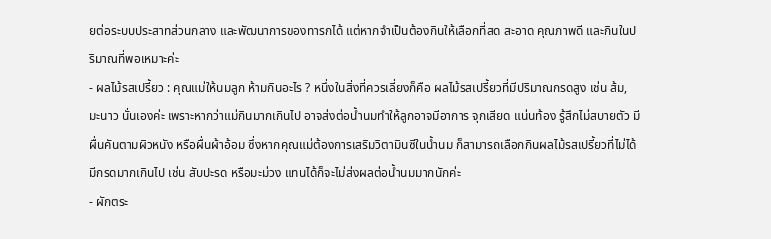ยต่อระบบประสาทส่วนกลาง และพัฒนาการของทารกได้ แต่หากจำเป็นต้องกินให้เลือกที่สด สะอาด คุณภาพดี และกินในปริมาณที่พอเหมาะค่ะ
- ผลไม้รสเปรี้ยว : คุณแม่ให้นมลูก ห้ามกินอะไร ? หนึ่งในสิ่งที่ควรเลี่ยงก็คือ ผลไม้รสเปรี้ยวที่มีปริมาณกรดสูง เช่น ส้ม, มะนาว นั่นเองค่ะ เพราะหากว่าแม่กินมากเกินไป อาจส่งต่อน้ำนมทำให้ลูกอาจมีอาการ จุกเสียด แน่นท้อง รู้สึกไม่สบายตัว มีผื่นคันตามผิวหนัง หรือผื่นผ้าอ้อม ซึ่งหากคุณแม่ต้องการเสริมวิตามินซีในน้ำนม ก็สามารถเลือกกินผลไม้รสเปรี้ยวที่ไม่ได้มีกรดมากเกินไป เช่น สับปะรด หรือมะม่วง แทนได้ก็จะไม่ส่งผลต่อน้ำนมมากนักค่ะ
- ผักตระ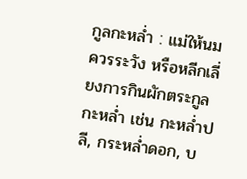กูลกะหล่ำ : แม่ให้นมควรระวัง หรือหลีกเลี่ยงการกินผักตระกูลกะหล่ำ เช่น กะหล่ำปลี, กระหล่ำดอก, บ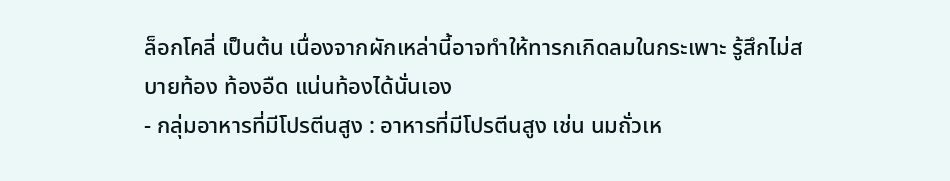ล็อกโคลี่ เป็นต้น เนื่องจากผักเหล่านี้อาจทำให้ทารกเกิดลมในกระเพาะ รู้สึกไม่สบายท้อง ท้องอืด แน่นท้องได้นั่นเอง
- กลุ่มอาหารที่มีโปรตีนสูง : อาหารที่มีโปรตีนสูง เช่น นมถั่วเห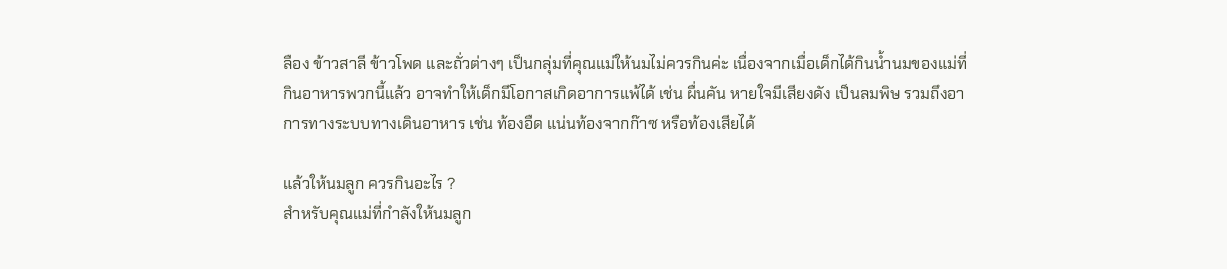ลือง ข้าวสาลี ข้าวโพด และถั่วต่างๆ เป็นกลุ่มที่คุณแม่ให้นมไม่ควรกินค่ะ เนื่องจากเมื่อเด็กได้กินน้ำนมของแม่ที่กินอาหารพวกนี้แล้ว อาจทำให้เด็กมีโอกาสเกิดอาการแพ้ได้ เช่น ผื่นคัน หายใจมีเสียงดัง เป็นลมพิษ รวมถึงอาการทางระบบทางเดินอาหาร เช่น ท้องอืด แน่นท้องจากก๊าซ หรือท้องเสียได้

แล้วให้นมลูก ควรกินอะไร ?
สำหรับคุณแม่ที่กำลังให้นมลูก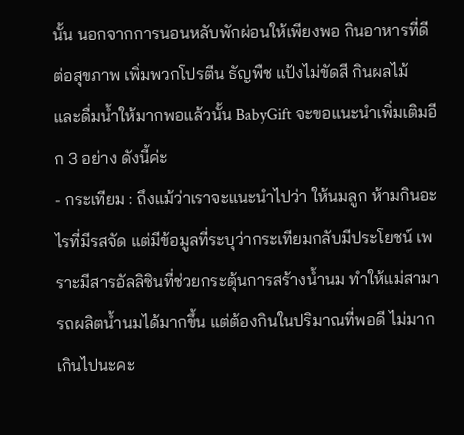นั้น นอกจากการนอนหลับพักผ่อนให้เพียงพอ กินอาหารที่ดีต่อสุขภาพ เพิ่มพวกโปรตีน ธัญพืช แป้งไม่ขัดสี กินผลไม้ และดื่มน้ำให้มากพอแล้วนั้น BabyGift จะขอแนะนำเพิ่มเติมอีก 3 อย่าง ดังนี้ค่ะ
- กระเทียม : ถึงแม้ว่าเราจะแนะนำไปว่า ให้นมลูก ห้ามกินอะไรที่มีรสจัด แต่มีข้อมูลที่ระบุว่ากระเทียมกลับมีประโยชน์ เพราะมีสารอัลลิซินที่ช่วยกระตุ้นการสร้างน้ำนม ทำให้แม่สามารถผลิตน้ำนมได้มากขึ้น แต่ต้องกินในปริมาณที่พอดี ไม่มากเกินไปนะคะ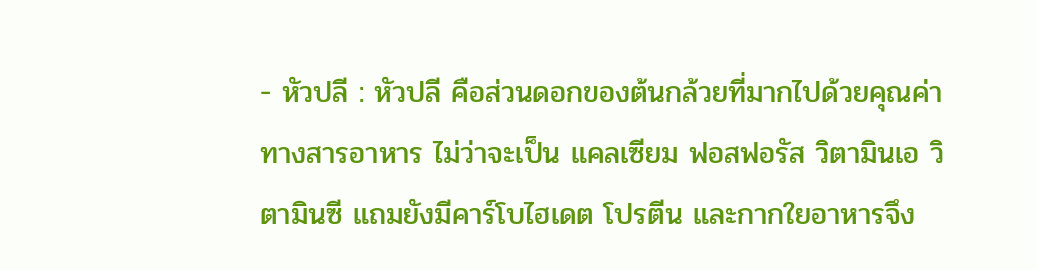- หัวปลี : หัวปลี คือส่วนดอกของต้นกล้วยที่มากไปด้วยคุณค่าทางสารอาหาร ไม่ว่าจะเป็น แคลเซียม ฟอสฟอรัส วิตามินเอ วิตามินซี แถมยังมีคาร์โบไฮเดต โปรตีน และกากใยอาหารจึง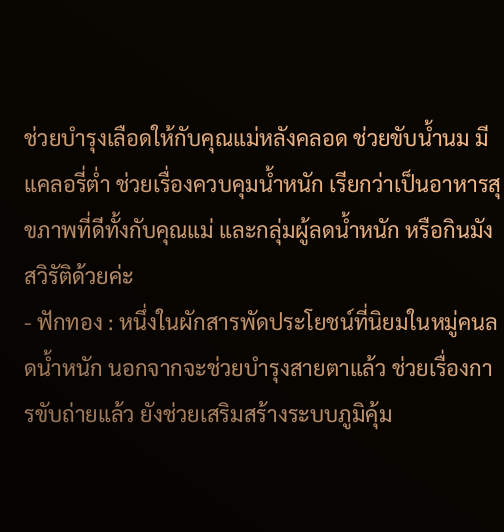ช่วยบำรุงเลือดให้กับคุณแม่หลังคลอด ช่วยขับน้ำนม มีแคลอรี่ต่ำ ช่วยเรื่องควบคุมน้ำหนัก เรียกว่าเป็นอาหารสุขภาพที่ดีทั้งกับคุณแม่ และกลุ่มผู้ลดน้ำหนัก หรือกินมังสวิรัติด้วยค่ะ
- ฟักทอง : หนึ่งในผักสารพัดประโยชน์ที่นิยมในหมู่คนลดน้ำหนัก นอกจากจะช่วยบำรุงสายตาแล้ว ช่วยเรื่องการขับถ่ายแล้ว ยังช่วยเสริมสร้างระบบภูมิคุ้ม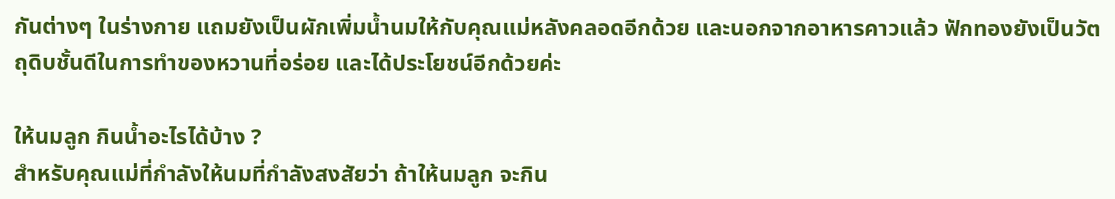กันต่างๆ ในร่างกาย แถมยังเป็นผักเพิ่มน้ำนมให้กับคุณแม่หลังคลอดอีกด้วย และนอกจากอาหารคาวแล้ว ฟักทองยังเป็นวัตถุดิบชั้นดีในการทำของหวานที่อร่อย และได้ประโยชน์อีกด้วยค่ะ

ให้นมลูก กินน้ำอะไรได้บ้าง ?
สำหรับคุณแม่ที่กำลังให้นมที่กำลังสงสัยว่า ถ้าให้นมลูก จะกิน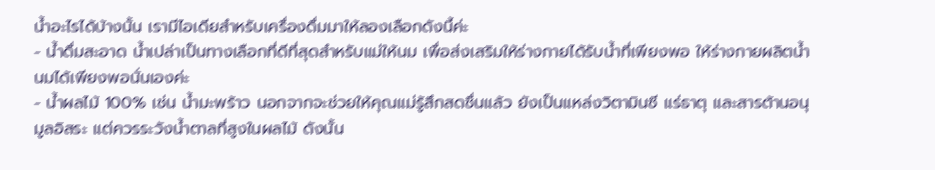น้ำอะไรได้บ้างนั้น เรามีไอเดียสำหรับเครื่องดื่มมาให้ลองเลือกดังนี้ค่ะ
- น้ำดื่มสะอาด น้ำเปล่าเป็นทางเลือกที่ดีที่สุดสำหรับแม่ให้นม เพื่อส่งเสริมให้ร่างกายได้รับน้ำที่เพียงพอ ให้ร่างกายผลิตน้ำนมได้เพียงพอนั่นเองค่ะ
- น้ำผลไม้ 100% เช่น น้ำมะพร้าว นอกจากจะช่วยให้คุณแม่รู้สึกสดชื่นแล้ว ยังเป็นแหล่งวิตามินซี แร่ธาตุ และสารต้านอนุมูลอิสระ แต่ควรระวังน้ำตาลที่สูงในผลไม้ ดังนั้น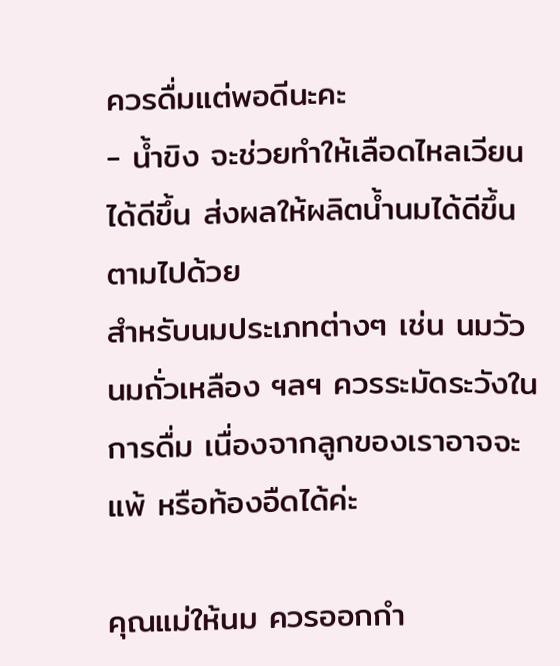ควรดื่มแต่พอดีนะคะ
- น้ำขิง จะช่วยทำให้เลือดไหลเวียนได้ดีขึ้น ส่งผลให้ผลิตน้ำนมได้ดีขึ้นตามไปด้วย
สำหรับนมประเภทต่างๆ เช่น นมวัว นมถั่วเหลือง ฯลฯ ควรระมัดระวังในการดื่ม เนื่องจากลูกของเราอาจจะแพ้ หรือท้องอืดได้ค่ะ

คุณแม่ให้นม ควรออกกำ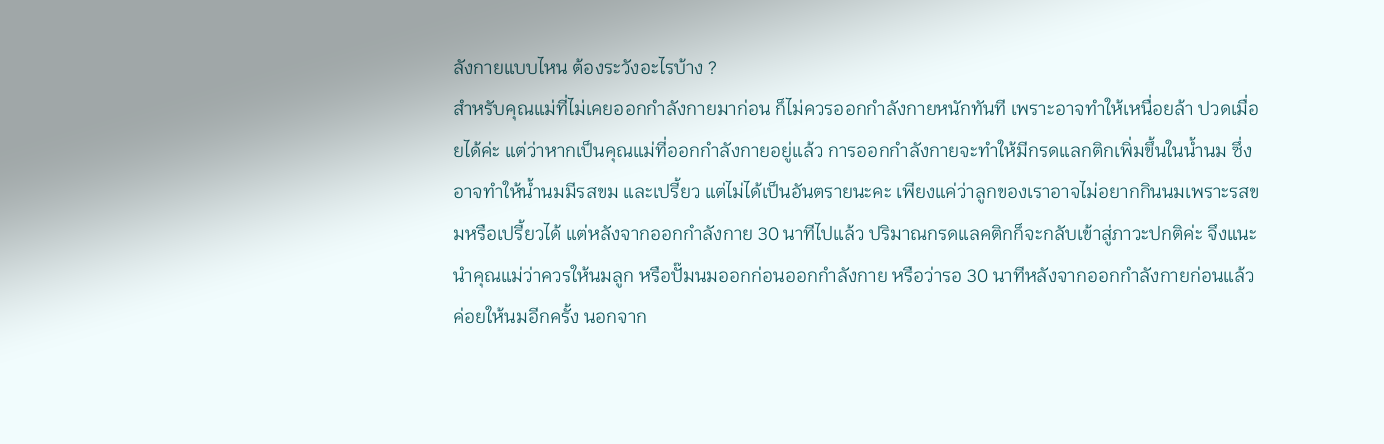ลังกายแบบไหน ต้องระวังอะไรบ้าง ?
สำหรับคุณแม่ที่ไม่เคยออกกำลังกายมาก่อน ก็ไม่ควรออกกำลังกายหนักทันที เพราะอาจทำให้เหนื่อยล้า ปวดเมื่อยได้ค่ะ แต่ว่าหากเป็นคุณแม่ที่ออกกำลังกายอยู่แล้ว การออกกำลังกายจะทำให้มีกรดแลกติกเพิ่มขึ้นในน้ำนม ซึ่งอาจทำให้น้ำนมมีรสขม และเปรี้ยว แต่ไม่ได้เป็นอันตรายนะคะ เพียงแค่ว่าลูกของเราอาจไม่อยากกินนมเพราะรสขมหรือเปรี้ยวได้ แต่หลังจากออกกำลังกาย 30 นาทีไปแล้ว ปริมาณกรดแลคติกก็จะกลับเข้าสู่ภาวะปกติค่ะ จึงแนะนำคุณแม่ว่าควรให้นมลูก หรือปั๊มนมออกก่อนออกกำลังกาย หรือว่ารอ 30 นาทีหลังจากออกกำลังกายก่อนแล้วค่อยให้นมอีกครั้ง นอกจาก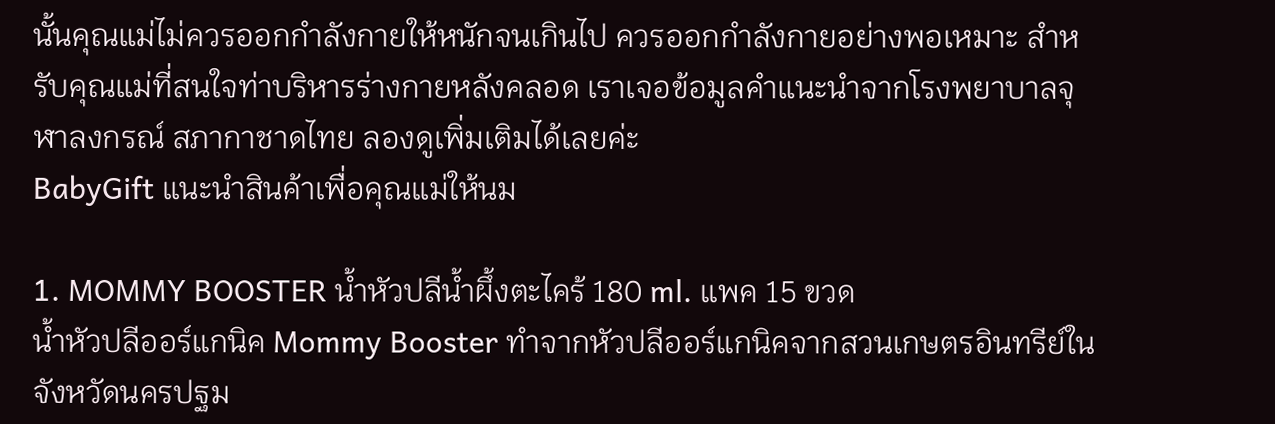นั้นคุณแม่ไม่ควรออกกำลังกายให้หนักจนเกินไป ควรออกกำลังกายอย่างพอเหมาะ สำหรับคุณแม่ที่สนใจท่าบริหารร่างกายหลังคลอด เราเจอข้อมูลคำแนะนำจากโรงพยาบาลจุฬาลงกรณ์ สภากาชาดไทย ลองดูเพิ่มเติมได้เลยค่ะ
BabyGift แนะนำสินค้าเพื่อคุณแม่ให้นม

1. MOMMY BOOSTER น้ำหัวปลีน้ำผึ้งตะไคร้ 180 ml. แพค 15 ขวด
น้ำหัวปลีออร์แกนิค Mommy Booster ทำจากหัวปลีออร์แกนิคจากสวนเกษตรอินทรีย์ในจังหวัดนครปฐม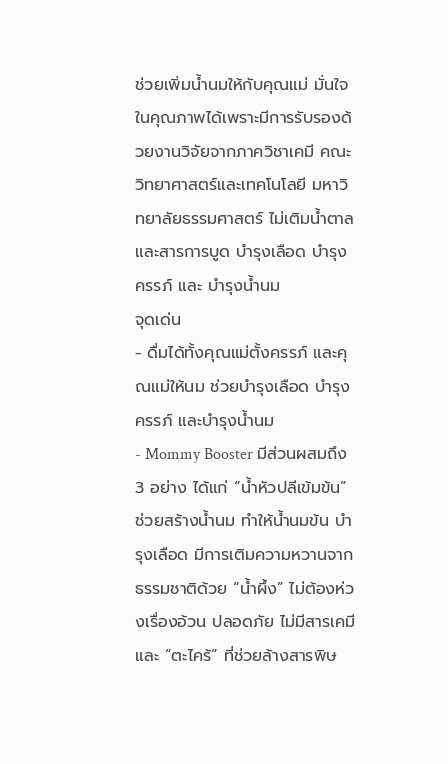ช่วยเพิ่มน้ำนมให้กับคุณแม่ มั่นใจในคุณภาพได้เพราะมีการรับรองด้วยงานวิจัยจากภาควิชาเคมี คณะวิทยาศาสตร์และเทคโนโลยี มหาวิทยาลัยธรรมศาสตร์ ไม่เติมน้ำตาล และสารการบูด บำรุงเลือด บำรุงครรภ์ และ บำรุงน้ำนม
จุดเด่น
- ดื่มได้ทั้งคุณแม่ตั้งครรภ์ และคุณแม่ให้นม ช่วยบำรุงเลือด บำรุงครรภ์ และบำรุงน้ำนม
- Mommy Booster มีส่วนผสมถึง 3 อย่าง ได้แก่ “น้ำหัวปลีเข้มข้น” ช่วยสร้างน้ำนม ทำให้น้ำนมข้น บำรุงเลือด มีการเติมความหวานจากธรรมชาติด้วย “น้ำผึ้ง” ไม่ต้องห่วงเรื่องอ้วน ปลอดภัย ไม่มีสารเคมี และ “ตะไคร้” ที่ช่วยล้างสารพิษ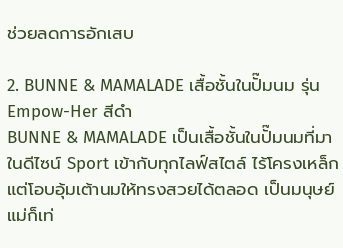ช่วยลดการอักเสบ

2. BUNNE & MAMALADE เสื้อชั้นในปั๊มนม รุ่น Empow-Her สีดำ
BUNNE & MAMALADE เป็นเสื้อชั้นในปั๊มนมที่มาในดีไซน์ Sport เข้ากับทุกไลฟ์สไตล์ ไร้โครงเหล็ก แต่โอบอุ้มเต้านมให้ทรงสวยได้ตลอด เป็นมนุษย์แม่ก็เท่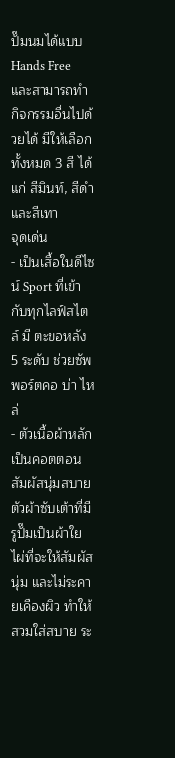ปั๊มนมได้แบบ Hands Free และสามารถทำกิจกรรมอื่นไปด้วยได้ มีให้เลือกทั้งหมด 3 สี ได้แก่ สีมินท์, สีดำ และสีเทา
จุดเด่น
- เป็นเสื้อในดีไซน์ Sport ที่เข้ากับทุกไลฟ์สไตล์ มี ตะขอหลัง 5 ระดับ ช่วยซัพพอร์ตคอ บ่า ไหล่
- ตัวเนื้อผ้าหลักเป็นคอตตอนสัมผัสนุ่มสบาย ตัวผ้าซับเต้าที่มีรูปั๊มเป็นผ้าใยไผ่ที่จะให้สัมผัสนุ่ม และไม่ระคายเคืองผิว ทำให้สวมใส่สบาย ระ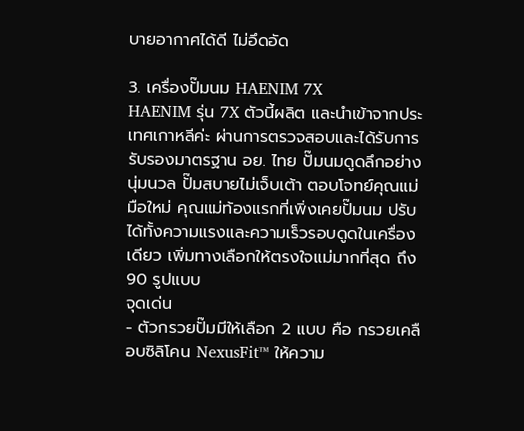บายอากาศได้ดี ไม่อึดอัด

3. เครื่องปั๊มนม HAENIM 7X
HAENIM รุ่น 7X ตัวนี้ผลิต และนำเข้าจากประเทศเกาหลีค่ะ ผ่านการตรวจสอบและได้รับการรับรองมาตรฐาน อย. ไทย ปั๊มนมดูดลึกอย่างนุ่มนวล ปั๊มสบายไม่เจ็บเต้า ตอบโจทย์คุณแม่มือใหม่ คุณแม่ท้องแรกที่เพิ่งเคยปั๊มนม ปรับได้ทั้งความแรงและความเร็วรอบดูดในเครื่องเดียว เพิ่มทางเลือกให้ตรงใจแม่มากที่สุด ถึง 90 รูปแบบ
จุดเด่น
- ตัวกรวยปั๊มมีให้เลือก 2 แบบ คือ กรวยเคลือบซิลิโคน NexusFit™ ให้ความ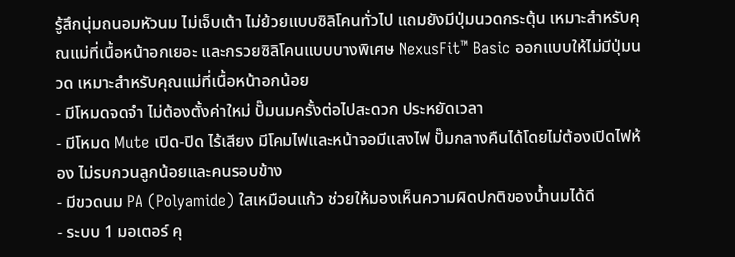รู้สึกนุ่มถนอมหัวนม ไม่เจ็บเต้า ไม่ย้วยแบบซิลิโคนทั่วไป แถมยังมีปุ่มนวดกระตุ้น เหมาะสำหรับคุณแม่ที่เนื้อหน้าอกเยอะ และกรวยซิลิโคนแบบบางพิเศษ NexusFit™ Basic ออกแบบให้ไม่มีปุ่มนวด เหมาะสำหรับคุณแม่ที่เนื้อหน้าอกน้อย
- มีโหมดจดจำ ไม่ต้องตั้งค่าใหม่ ปั๊มนมครั้งต่อไปสะดวก ประหยัดเวลา
- มีโหมด Mute เปิด-ปิด ไร้เสียง มีโคมไฟและหน้าจอมีแสงไฟ ปั๊มกลางคืนได้โดยไม่ต้องเปิดไฟห้อง ไม่รบกวนลูกน้อยและคนรอบข้าง
- มีขวดนม PA (Polyamide) ใสเหมือนแก้ว ช่วยให้มองเห็นความผิดปกติของน้ำนมได้ดี
- ระบบ 1 มอเตอร์ คุ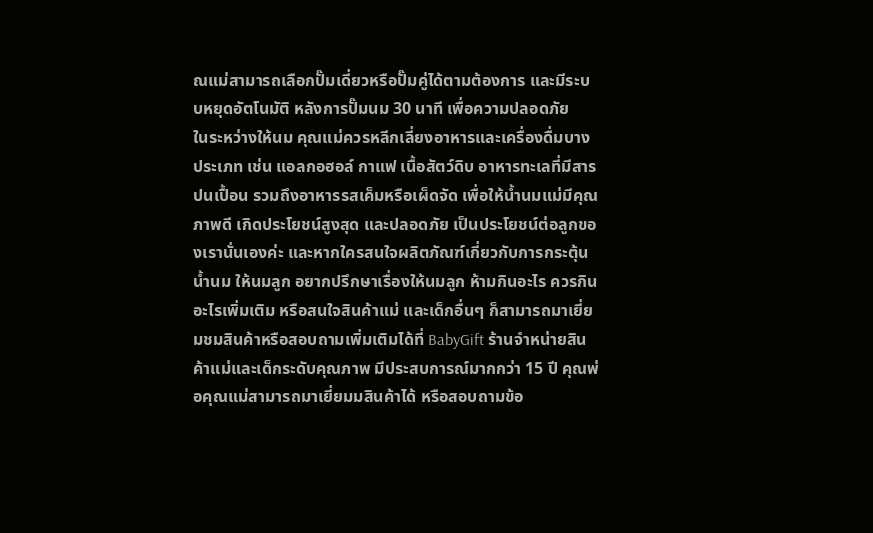ณแม่สามารถเลือกปั๊มเดี่ยวหรือปั๊มคู่ได้ตามต้องการ และมีระบบหยุดอัตโนมัติ หลังการปั๊มนม 30 นาที เพื่อความปลอดภัย
ในระหว่างให้นม คุณแม่ควรหลีกเลี่ยงอาหารและเครื่องดื่มบางประเภท เช่น แอลกอฮอล์ กาแฟ เนื้อสัตว์ดิบ อาหารทะเลที่มีสารปนเปื้อน รวมถึงอาหารรสเค็มหรือเผ็ดจัด เพื่อให้น้ำนมแม่มีคุณภาพดี เกิดประโยชน์สูงสุด และปลอดภัย เป็นประโยชน์ต่อลูกของเรานั่นเองค่ะ และหากใครสนใจผลิตภัณฑ์เกี่ยวกับการกระตุ้นน้ำนม ให้นมลูก อยากปรึกษาเรื่องให้นมลูก ห้ามกินอะไร ควรกินอะไรเพิ่มเติม หรือสนใจสินค้าแม่ และเด็กอื่นๆ ก็สามารถมาเยี่ยมชมสินค้าหรือสอบถามเพิ่มเติมได้ที่ BabyGift ร้านจำหน่ายสินค้าแม่และเด็กระดับคุณภาพ มีประสบการณ์มากกว่า 15 ปี คุณพ่อคุณแม่สามารถมาเยี่ยมมสินค้าได้ หรือสอบถามข้อ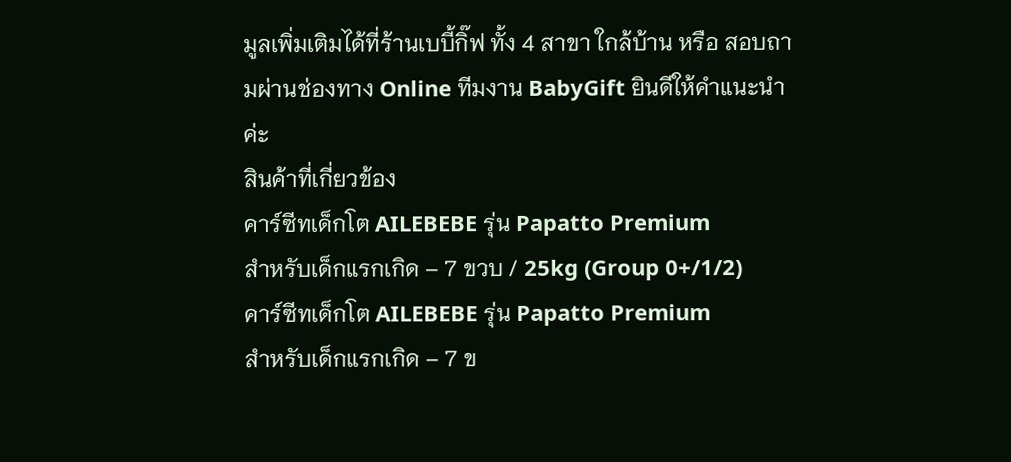มูลเพิ่มเติมได้ที่ร้านเบบี้กิ๊ฟ ทั้ง 4 สาขา ใกล้บ้าน หรือ สอบถามผ่านช่องทาง Online ทีมงาน BabyGift ยินดีให้คำแนะนำค่ะ
สินค้าที่เกี่ยวข้อง
คาร์ซีทเด็กโต AILEBEBE รุ่น Papatto Premium
สำหรับเด็กแรกเกิด – 7 ขวบ / 25kg (Group 0+/1/2)
คาร์ซีทเด็กโต AILEBEBE รุ่น Papatto Premium
สำหรับเด็กแรกเกิด – 7 ข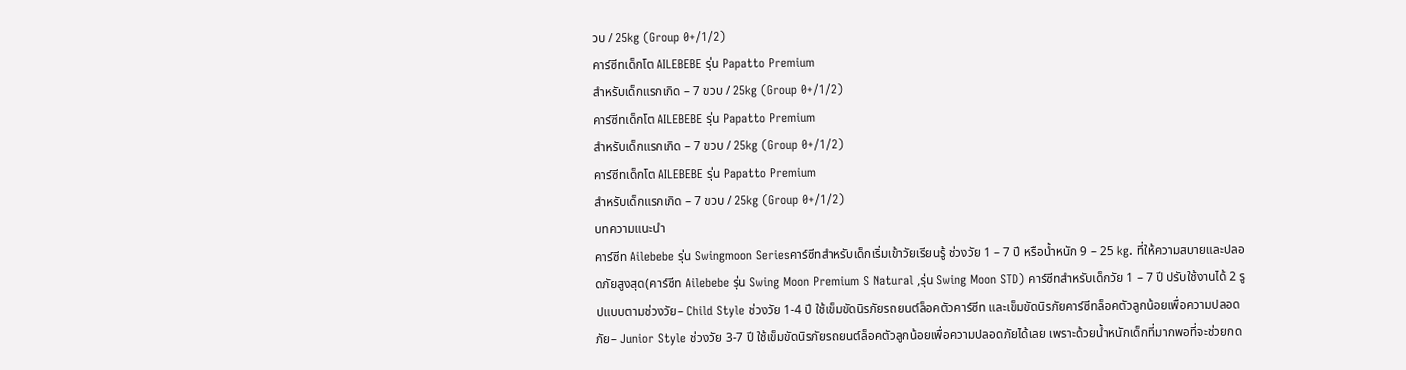วบ / 25kg (Group 0+/1/2)
คาร์ซีทเด็กโต AILEBEBE รุ่น Papatto Premium
สำหรับเด็กแรกเกิด – 7 ขวบ / 25kg (Group 0+/1/2)
คาร์ซีทเด็กโต AILEBEBE รุ่น Papatto Premium
สำหรับเด็กแรกเกิด – 7 ขวบ / 25kg (Group 0+/1/2)
คาร์ซีทเด็กโต AILEBEBE รุ่น Papatto Premium
สำหรับเด็กแรกเกิด – 7 ขวบ / 25kg (Group 0+/1/2)
บทความแนะนำ
คาร์ซีท Ailebebe รุ่น Swingmoon Seriesคาร์ซีทสำหรับเด็กเริ่มเข้าวัยเรียนรู้ ช่วงวัย 1 – 7 ปี หรือน้ำหนัก 9 – 25 kg. ที่ให้ความสบายและปลอดภัยสูงสุด(คาร์ซีท Ailebebe รุ่น Swing Moon Premium S Natural ,รุ่น Swing Moon STD) คาร์ซีทสำหรับเด็กวัย 1 – 7 ปี ปรับใช้งานได้ 2 รูปแบบตามช่วงวัย– Child Style ช่วงวัย 1-4 ปี ใช้เข็มขัดนิรภัยรถยนต์ล็อคตัวคาร์ซีท และเข็มขัดนิรภัยคาร์ซีทล็อคตัวลูกน้อยเพื่อความปลอดภัย– Junior Style ช่วงวัย 3-7 ปี ใช้เข็มขัดนิรภัยรถยนต์ล็อคตัวลูกน้อยเพื่อความปลอดภัยได้เลย เพราะด้วยน้ำหนักเด็กที่มากพอที่จะช่วยกด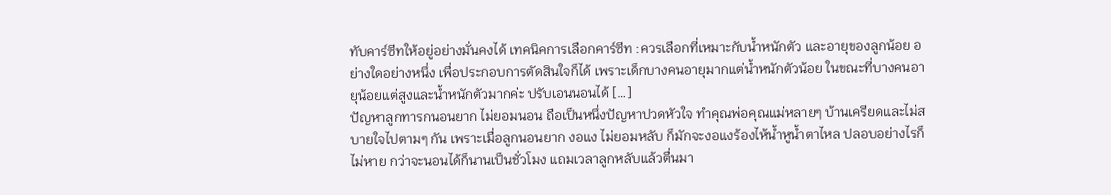ทับคาร์ซีทให้อยู่อย่างมั่นคงได้ เทคนิคการเลือกคาร์ซีท :ควรเลือกที่เหมาะกับน้ำหนักตัว และอายุของลูกน้อย อย่างใดอย่างหนึ่ง เพื่อประกอบการตัดสินใจก็ได้ เพราะเด็กบางคนอายุมากแต่น้ำหนักตัวน้อย ในขณะที่บางคนอายุน้อยแต่สูงและน้ำหนักตัวมากค่ะ ปรับเอนนอนได้ […]
ปัญหาลูกทารกนอนยาก ไม่ยอมนอน ถือเป็นหนึ่งปัญหาปวดหัวใจ ทำคุณพ่อคุณแม่หลายๆ บ้านเครียดและไม่สบายใจไปตามๆ กัน เพราะเมื่อลูกนอนยาก งอแง ไม่ยอมหลับ ก็มักจะงอแงร้องไห้น้ำหูน้ำตาไหล ปลอบอย่างไรก็ไม่หาย กว่าจะนอนได้ก็นานเป็นชั่วโมง แถมเวลาลูกหลับแล้วตื่นมา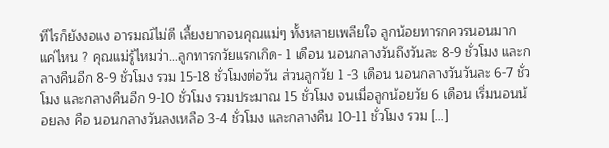ทีไรก็ยังงอแง อารมณ์ไม่ดี เลี้ยงยากจนคุณแม่ๆ ทั้งหลายเพลียใจ ลูกน้อยทารกควรนอนมากแค่ไหน ? คุณแม่รู้ไหมว่า…ลูกทารกวัยแรกเกิด- 1 เดือน นอนกลางวันถึงวันละ 8-9 ชั่วโมง และกลางคืนอีก 8-9 ชั่วโมง รวม 15-18 ชั่วโมงต่อวัน ส่วนลูกวัย 1 -3 เดือน นอนกลางวันวันละ 6-7 ชั่วโมง และกลางคืนอีก 9-10 ชั่วโมง รวมประมาณ 15 ชั่วโมง จนเมื่อลูกน้อยวัย 6 เดือน เริ่มนอนน้อยลง คือ นอนกลางวันลงเหลือ 3-4 ชั่วโมง และกลางคืน 10-11 ชั่วโมง รวม […]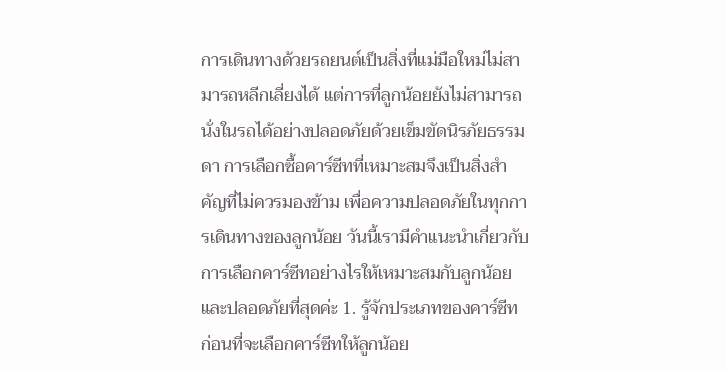การเดินทางด้วยรถยนต์เป็นสิ่งที่แม่มือใหม่ไม่สามารถหลีกเลี่ยงได้ แต่การที่ลูกน้อยยังไม่สามารถนั่งในรถได้อย่างปลอดภัยด้วยเข็มขัดนิรภัยธรรมดา การเลือกซื้อคาร์ซีทที่เหมาะสมจึงเป็นสิ่งสำคัญที่ไม่ควรมองข้าม เพื่อความปลอดภัยในทุกการเดินทางของลูกน้อย วันนี้เรามีคำแนะนำเกี่ยวกับการเลือกคาร์ซีทอย่างไรให้เหมาะสมกับลูกน้อยและปลอดภัยที่สุดค่ะ 1. รู้จักประเภทของคาร์ซีท ก่อนที่จะเลือกคาร์ซีทให้ลูกน้อย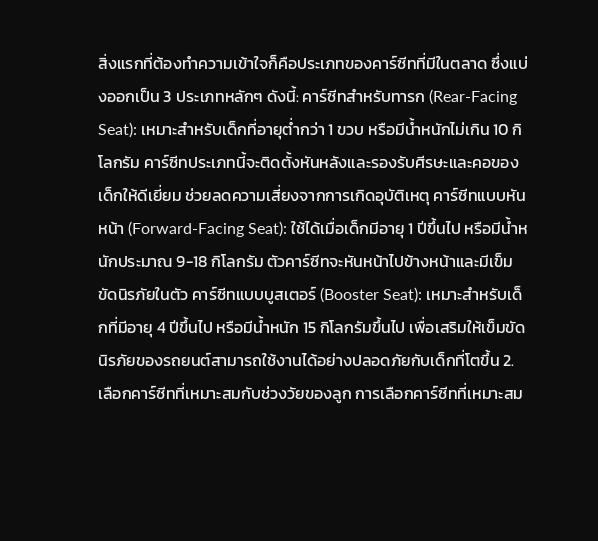สิ่งแรกที่ต้องทำความเข้าใจก็คือประเภทของคาร์ซีทที่มีในตลาด ซึ่งแบ่งออกเป็น 3 ประเภทหลักๆ ดังนี้: คาร์ซีทสำหรับทารก (Rear-Facing Seat): เหมาะสำหรับเด็กที่อายุต่ำกว่า 1 ขวบ หรือมีน้ำหนักไม่เกิน 10 กิโลกรัม คาร์ซีทประเภทนี้จะติดตั้งหันหลังและรองรับศีรษะและคอของเด็กให้ดีเยี่ยม ช่วยลดความเสี่ยงจากการเกิดอุบัติเหตุ คาร์ซีทแบบหันหน้า (Forward-Facing Seat): ใช้ได้เมื่อเด็กมีอายุ 1 ปีขึ้นไป หรือมีน้ำหนักประมาณ 9-18 กิโลกรัม ตัวคาร์ซีทจะหันหน้าไปข้างหน้าและมีเข็มขัดนิรภัยในตัว คาร์ซีทแบบบูสเตอร์ (Booster Seat): เหมาะสำหรับเด็กที่มีอายุ 4 ปีขึ้นไป หรือมีน้ำหนัก 15 กิโลกรัมขึ้นไป เพื่อเสริมให้เข็มขัดนิรภัยของรถยนต์สามารถใช้งานได้อย่างปลอดภัยกับเด็กที่โตขึ้น 2. เลือกคาร์ซีทที่เหมาะสมกับช่วงวัยของลูก การเลือกคาร์ซีทที่เหมาะสม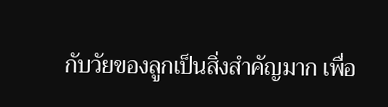กับวัยของลูกเป็นสิ่งสำคัญมาก เพื่อ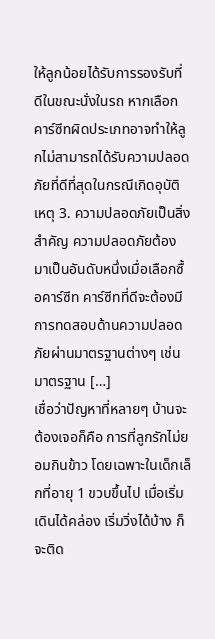ให้ลูกน้อยได้รับการรองรับที่ดีในขณะนั่งในรถ หากเลือกคาร์ซีทผิดประเภทอาจทำให้ลูกไม่สามารถได้รับความปลอดภัยที่ดีที่สุดในกรณีเกิดอุบัติเหตุ 3. ความปลอดภัยเป็นสิ่งสำคัญ ความปลอดภัยต้องมาเป็นอันดับหนึ่งเมื่อเลือกซื้อคาร์ซีท คาร์ซีทที่ดีจะต้องมีการทดสอบด้านความปลอดภัยผ่านมาตรฐานต่างๆ เช่น มาตรฐาน […]
เชื่อว่าปัญหาที่หลายๆ บ้านจะต้องเจอก็คือ การที่ลูกรักไม่ยอมกินข้าว โดยเฉพาะในเด็กเล็กที่อายุ 1 ขวบขึ้นไป เมื่อเริ่มเดินได้คล่อง เริ่มวิ่งได้บ้าง ก็จะติด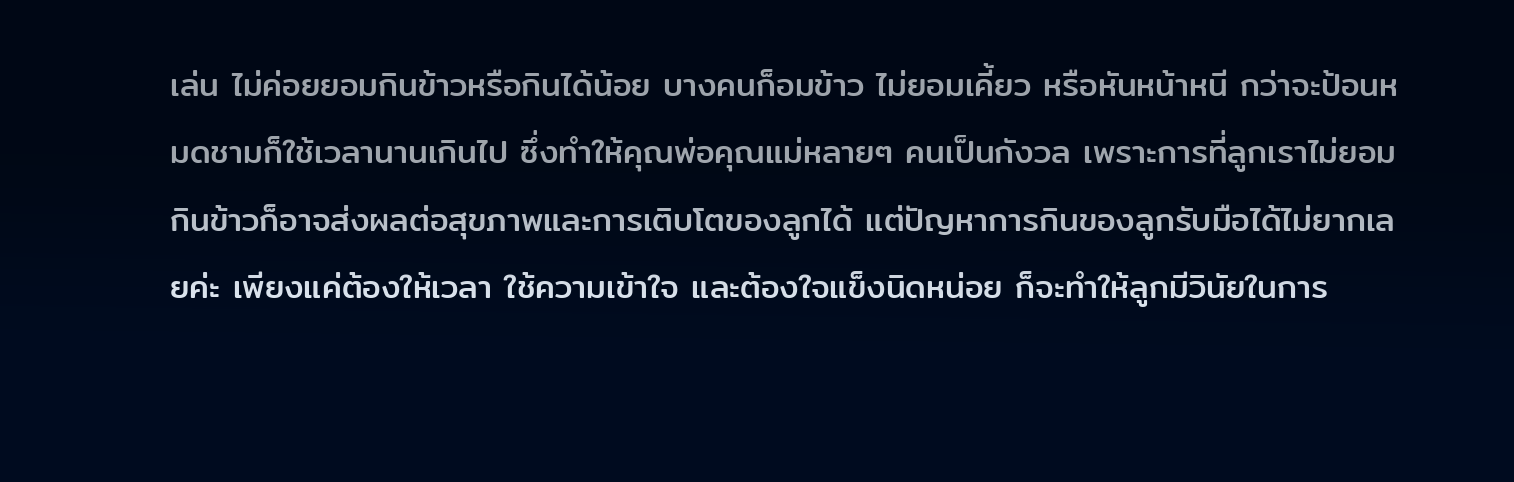เล่น ไม่ค่อยยอมกินข้าวหรือกินได้น้อย บางคนก็อมข้าว ไม่ยอมเคี้ยว หรือหันหน้าหนี กว่าจะป้อนหมดชามก็ใช้เวลานานเกินไป ซึ่งทำให้คุณพ่อคุณแม่หลายๆ คนเป็นกังวล เพราะการที่ลูกเราไม่ยอมกินข้าวก็อาจส่งผลต่อสุขภาพและการเติบโตของลูกได้ แต่ปัญหาการกินของลูกรับมือได้ไม่ยากเลยค่ะ เพียงแค่ต้องให้เวลา ใช้ความเข้าใจ และต้องใจแข็งนิดหน่อย ก็จะทำให้ลูกมีวินัยในการ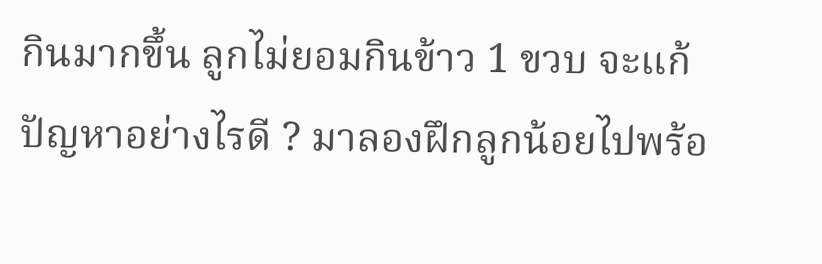กินมากขึ้น ลูกไม่ยอมกินข้าว 1 ขวบ จะแก้ปัญหาอย่างไรดี ? มาลองฝึกลูกน้อยไปพร้อ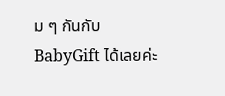ม ๆ กันกับ BabyGift ได้เลยค่ะ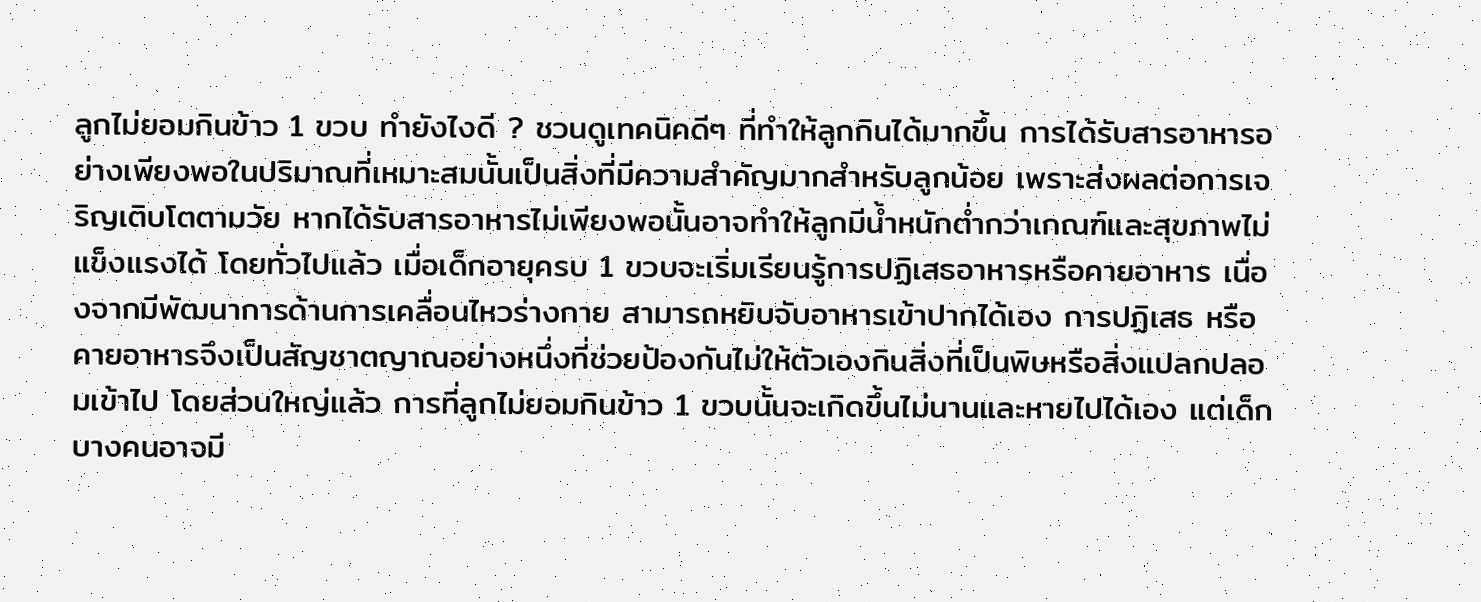ลูกไม่ยอมกินข้าว 1 ขวบ ทำยังไงดี ? ชวนดูเทคนิคดีๆ ที่ทำให้ลูกกินได้มากขึ้น การได้รับสารอาหารอย่างเพียงพอในปริมาณที่เหมาะสมนั้นเป็นสิ่งที่มีความสำคัญมากสำหรับลูกน้อย เพราะส่งผลต่อการเจริญเติบโตตามวัย หากได้รับสารอาหารไม่เพียงพอนั้นอาจทำให้ลูกมีน้ำหนักต่ำกว่าเกณฑ์และสุขภาพไม่แข็งแรงได้ โดยทั่วไปแล้ว เมื่อเด็กอายุครบ 1 ขวบจะเริ่มเรียนรู้การปฏิเสธอาหารหรือคายอาหาร เนื่องจากมีพัฒนาการด้านการเคลื่อนไหวร่างกาย สามารถหยิบจับอาหารเข้าปากได้เอง การปฏิเสธ หรือคายอาหารจึงเป็นสัญชาตญาณอย่างหนึ่งที่ช่วยป้องกันไม่ให้ตัวเองกินสิ่งที่เป็นพิษหรือสิ่งแปลกปลอมเข้าไป โดยส่วนใหญ่แล้ว การที่ลูกไม่ยอมกินข้าว 1 ขวบนั้นจะเกิดขึ้นไม่นานและหายไปได้เอง แต่เด็กบางคนอาจมี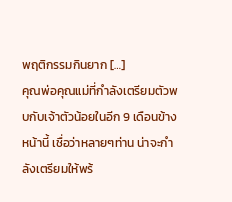พฤติกรรมกินยาก […]
คุณพ่อคุณแม่ที่กำลังเตรียมตัวพบกับเจ้าตัวน้อยในอีก 9 เดือนข้างหน้านี้ เชื่อว่าหลายๆท่าน น่าจะกำลังเตรียมให้พร้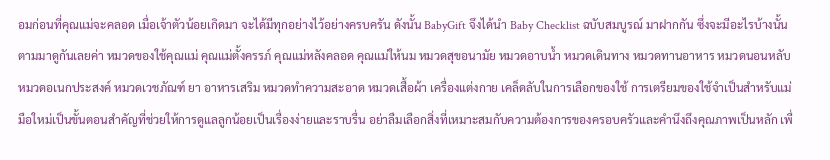อมก่อนที่คุณแม่จะคลอด เมื่อเจ้าตัวน้อยเกิดมา จะได้มีทุกอย่างไว้อย่างครบครัน ดังนั้น BabyGift จึงได้นำ Baby Checklist ฉบับสมบูรณ์ มาฝากกัน ซึ่งจะมีอะไรบ้างนั้นตามมาดูกันเลยค่า หมวดของใช้คุณแม่ คุณแม่ตั้งครรภ์ คุณแม่หลังคลอด คุณแม่ให้นม หมวดสุขอนามัย หมวดอาบน้ำ หมวดเดินทาง หมวดทานอาหาร หมวดนอนหลับ หมวดอเนกประสงค์ หมวดเวชภัณฑ์ ยา อาหารเสริม หมวดทำความสะอาด หมวดเสื้อผ้า เครื่องแต่งกาย เคล็ดลับในการเลือกของใช้ การเตรียมของใช้จำเป็นสำหรับแม่มือใหม่เป็นขั้นตอนสำคัญที่ช่วยให้การดูแลลูกน้อยเป็นเรื่องง่ายและราบรื่น อย่าลืมเลือกสิ่งที่เหมาะสมกับความต้องการของครอบครัวและคำนึงถึงคุณภาพเป็นหลัก เพื่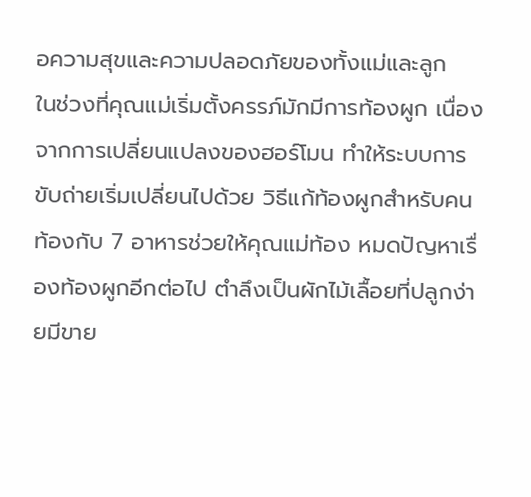อความสุขและความปลอดภัยของทั้งแม่และลูก
ในช่วงที่คุณแม่เริ่มตั้งครรภ์มักมีการท้องผูก เนื่องจากการเปลี่ยนแปลงของฮอร์โมน ทำให้ระบบการขับถ่ายเริ่มเปลี่ยนไปด้วย วิธีแก้ท้องผูกสำหรับคนท้องกับ 7 อาหารช่วยให้คุณแม่ท้อง หมดปัญหาเรื่องท้องผูกอีกต่อไป ตำลึงเป็นผักไม้เลื้อยที่ปลูกง่ายมีขาย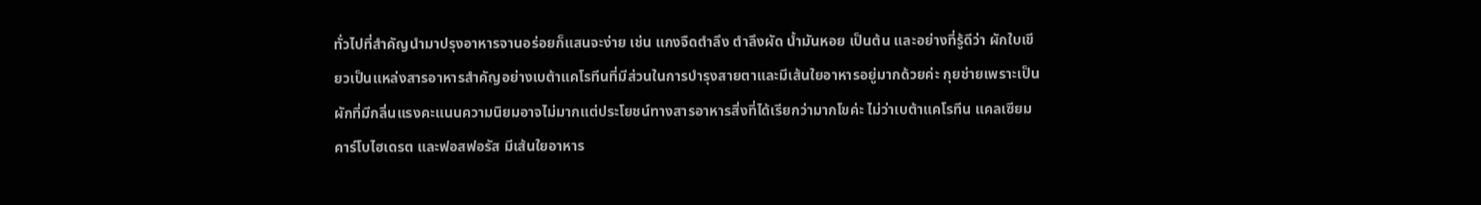ทั่วไปที่สำคัญนำมาปรุงอาหารจานอร่อยก็แสนจะง่าย เช่น แกงจืดตำลึง ตำลึงผัด น้ำมันหอย เป็นต้น และอย่างที่รู้ดีว่า ผักใบเขียวเป็นแหล่งสารอาหารสำคัญอย่างเบต้าแคโรทีนที่มีส่วนในการบำรุงสายตาและมีเส้นใยอาหารอยู่มากด้วยค่ะ กุยช่ายเพราะเป็นผักที่มีกลิ่นแรงคะแนนความนิยมอาจไม่มากแต่ประโยชน์ทางสารอาหารสิ่งที่ได้เรียกว่ามากโขค่ะ ไม่ว่าเบต้าแคโรทีน แคลเซียม คาร์โบไฮเดรต และฟอสฟอรัส มีเส้นใยอาหาร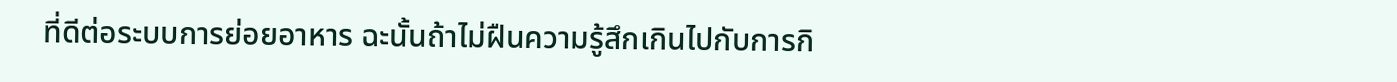ที่ดีต่อระบบการย่อยอาหาร ฉะนั้นถ้าไม่ฝืนความรู้สึกเกินไปกับการกิ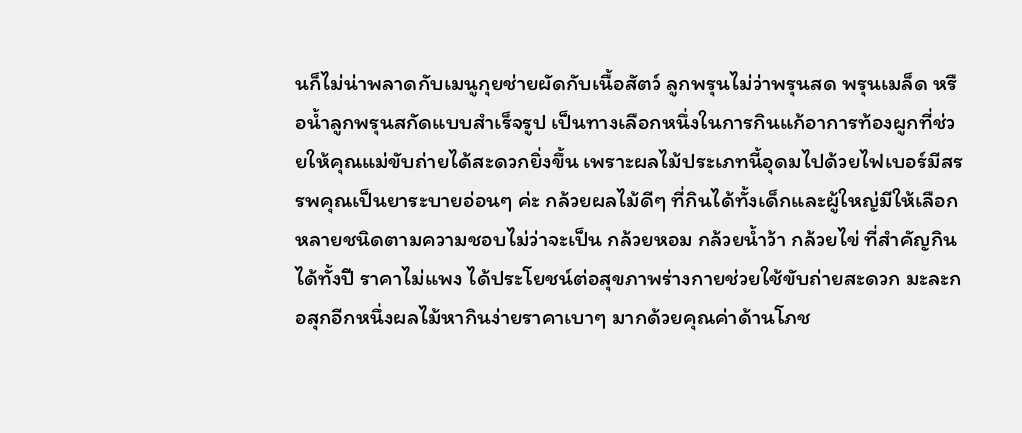นก็ไม่น่าพลาดกับเมนูกุยช่ายผัดกับเนื้อสัตว์ ลูกพรุนไม่ว่าพรุนสด พรุนเมล็ด หรือน้ำลูกพรุนสกัดแบบสำเร็จรูป เป็นทางเลือกหนึ่งในการกินแก้อาการท้องผูกที่ช่วยให้คุณแม่ขับถ่ายได้สะดวกยิ่งขึ้น เพราะผลไม้ประเภทนี้อุดมไปด้วยไฟเบอร์มีสรรพคุณเป็นยาระบายอ่อนๆ ค่ะ กล้วยผลไม้ดีๆ ที่กินได้ทั้งเด็กและผู้ใหญ่มีให้เลือกหลายชนิดตามความชอบไม่ว่าจะเป็น กล้วยหอม กล้วยน้ำว้า กล้วยไข่ ที่สำคัญกินได้ทั้งปี ราคาไม่แพง ได้ประโยชน์ต่อสุขภาพร่างกายช่วยใช้ขับถ่ายสะดวก มะละกอสุกอีกหนึ่งผลไม้หากินง่ายราคาเบาๆ มากด้วยคุณค่าด้านโภช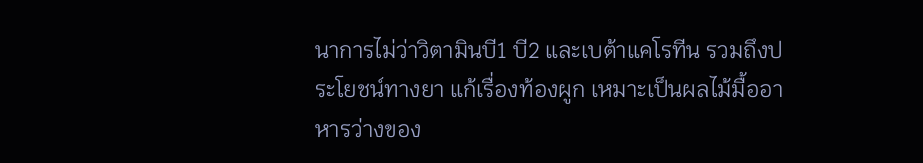นาการไม่ว่าวิตามินบี1 บี2 และเบต้าแคโรทีน รวมถึงประโยชน์ทางยา แก้เรื่องท้องผูก เหมาะเป็นผลไม้มื้ออาหารว่างของ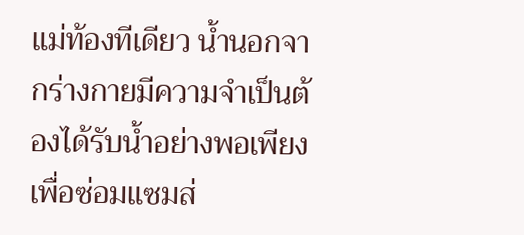แม่ท้องทีเดียว น้ำนอกจากร่างกายมีความจำเป็นต้องได้รับน้ำอย่างพอเพียงเพื่อซ่อมแซมส่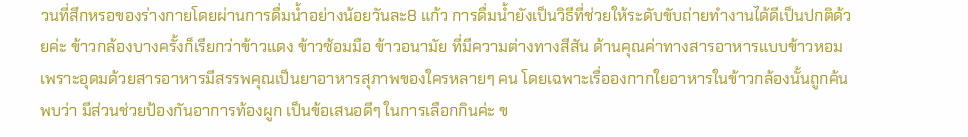วนที่สึกหรอของร่างกายโดยผ่านการดื่มน้ำอย่างน้อยวันละ8 แก้ว การดื่มน้ำยังเป็นวิธีที่ช่วยให้ระดับขับถ่ายทำงานได้ดีเป็นปกติด้วยค่ะ ข้าวกล้องบางครั้งก็เรียกว่าข้าวแดง ข้าวซ้อมมือ ข้าวอนามัย ที่มีความต่างทางสีสัน ด้านคุณค่าทางสารอาหารแบบข้าวหอม เพราะอุดมด้วยสารอาหารมีสรรพคุณเป็นยาอาหารสุภาพของใครหลายๆ คน โดยเฉพาะเรื่อองกากใยอาหารในข้าวกล้องนั้นถูกค้นพบว่า มีส่วนช่วยป้องกันอาการท้องผูก เป็นข้อเสนอดีๆ ในการเลือกกินค่ะ ข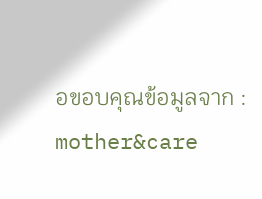อขอบคุณข้อมูลจาก : mother&care